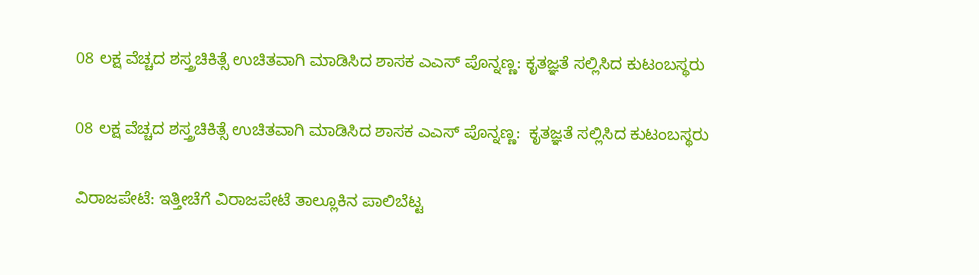08 ಲಕ್ಷ ವೆಚ್ಚದ ಶಸ್ತ್ರಚಿಕಿತ್ಸೆ ಉಚಿತವಾಗಿ ಮಾಡಿಸಿದ ಶಾಸಕ ಎಎಸ್ ಪೊನ್ನಣ್ಣ: ಕೃತಜ್ಞತೆ ಸಲ್ಲಿಸಿದ ಕುಟಂಬಸ್ಥರು

08 ಲಕ್ಷ ವೆಚ್ಚದ ಶಸ್ತ್ರಚಿಕಿತ್ಸೆ ಉಚಿತವಾಗಿ ಮಾಡಿಸಿದ ಶಾಸಕ ಎಎಸ್ ಪೊನ್ನಣ್ಣ:  ಕೃತಜ್ಞತೆ ಸಲ್ಲಿಸಿದ ಕುಟಂಬಸ್ಥರು

ವಿರಾಜಪೇಟೆ: ಇತ್ತೀಚೆಗೆ ವಿರಾಜಪೇಟೆ ತಾಲ್ಲೂಕಿನ ಪಾಲಿಬೆಟ್ಟ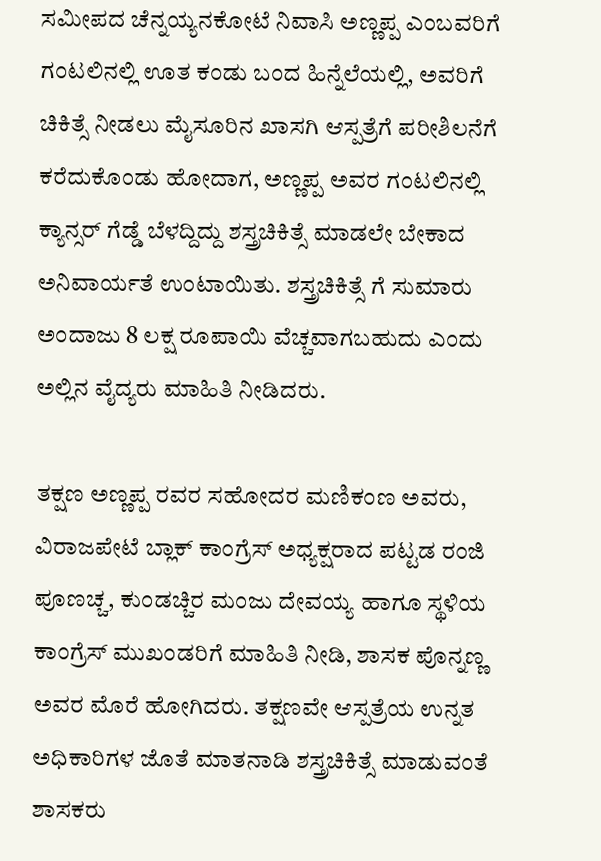ಸಮೀಪದ ಚೆನ್ನಯ್ಯನಕೋಟೆ ನಿವಾಸಿ ಅಣ್ಣಪ್ಪ ಎಂಬವರಿಗೆ ಗಂಟಲಿನಲ್ಲಿ ಊತ ಕಂಡು ಬಂದ ಹಿನ್ನೆಲೆಯಲ್ಲಿ, ಅವರಿಗೆ ಚಿಕಿತ್ಸೆ ನೀಡಲು ಮೈಸೂರಿನ ಖಾಸಗಿ ಆಸ್ಪತ್ರೆಗೆ ಪರೀಶಿಲನೆಗೆ ಕರೆದುಕೊಂಡು ಹೋದಾಗ, ಅಣ್ಣಪ್ಪ ಅವರ ಗಂಟಲಿನಲ್ಲಿ ಕ್ಯಾನ್ಸರ್ ಗೆಡ್ಡೆ ಬೆಳದ್ದಿದ್ದು ಶಸ್ತ್ರಚಿಕಿತ್ಸೆ ಮಾಡಲೇ ಬೇಕಾದ ಅನಿವಾರ್ಯತೆ ಉಂಟಾಯಿತು. ಶಸ್ತ್ರಚಿಕಿತ್ಸೆ ಗೆ ಸುಮಾರು ಅಂದಾಜು 8 ಲಕ್ಷ ರೂಪಾಯಿ ವೆಚ್ಚವಾಗಬಹುದು ಎಂದು ಅಲ್ಲಿನ ವೈದ್ಯರು ಮಾಹಿತಿ ನೀಡಿದರು.

ತಕ್ಷಣ ಅಣ್ಣಪ್ಪ ರವರ ಸಹೋದರ ಮಣಿಕಂಣ ಅವರು, ವಿರಾಜಪೇಟೆ ಬ್ಲಾಕ್ ಕಾಂಗ್ರೆಸ್ ಅಧ್ಯಕ್ಷರಾದ ಪಟ್ಟಡ ರಂಜಿ ಪೂಣಚ್ಚ, ಕುಂಡಚ್ಚಿರ ಮಂಜು ದೇವಯ್ಯ ಹಾಗೂ ಸ್ಥಳಿಯ ಕಾಂಗ್ರೆಸ್ ಮುಖಂಡರಿಗೆ ಮಾಹಿತಿ ನೀಡಿ, ಶಾಸಕ ಪೊನ್ನಣ್ಣ ಅವರ ಮೊರೆ ಹೋಗಿದರು. ತಕ್ಷಣವೇ ಆಸ್ಪತ್ರೆಯ ಉನ್ನತ ಅಧಿಕಾರಿಗಳ ಜೊತೆ ಮಾತನಾಡಿ ಶಸ್ತ್ರಚಿಕಿತ್ಸೆ ಮಾಡುವಂತೆ ಶಾಸಕರು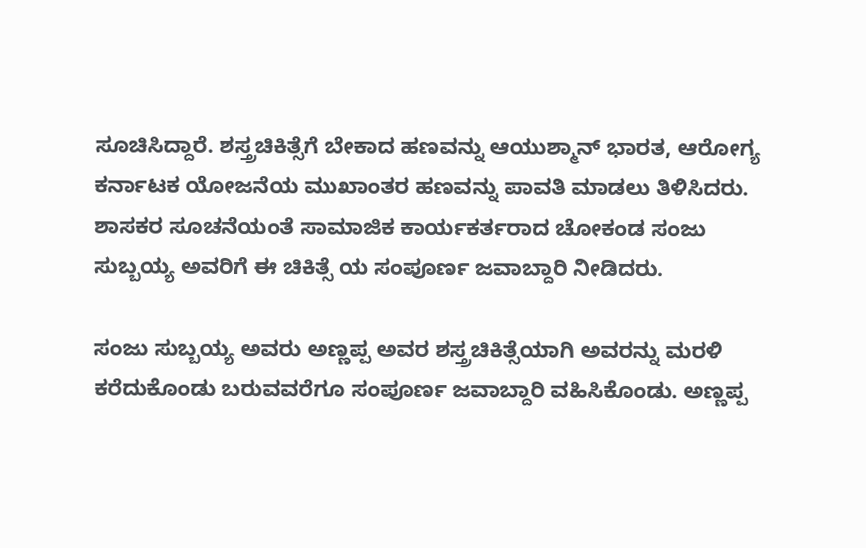ಸೂಚಿಸಿದ್ದಾರೆ. ಶಸ್ತ್ರಚಿಕಿತ್ಸೆಗೆ ಬೇಕಾದ ಹಣವನ್ನು ಆಯುಶ್ಮಾನ್ ಭಾರತ, ಆರೋಗ್ಯ ಕರ್ನಾಟಕ ಯೋಜನೆಯ ಮುಖಾಂತರ ಹಣವನ್ನು ಪಾವತಿ ಮಾಡಲು ತಿಳಿಸಿದರು. ಶಾಸಕರ ಸೂಚನೆಯಂತೆ ಸಾಮಾಜಿಕ ಕಾರ್ಯಕರ್ತರಾದ ಚೋಕಂಡ ಸಂಜು ಸುಬ್ಬಯ್ಯ ಅವರಿಗೆ ಈ ಚಿಕಿತ್ಸೆ ಯ ಸಂಪೂರ್ಣ ಜವಾಬ್ದಾರಿ ನೀಡಿದರು.

ಸಂಜು ಸುಬ್ಬಯ್ಯ ಅವರು ಅಣ್ಣಪ್ಪ ಅವರ ಶಸ್ತ್ರಚಿಕಿತ್ಸೆಯಾಗಿ ಅವರನ್ನು ಮರಳಿ ಕರೆದುಕೊಂಡು ಬರುವವರೆಗೂ ಸಂಪೂರ್ಣ ಜವಾಬ್ದಾರಿ ವಹಿಸಿಕೊಂಡು. ಅಣ್ಣಪ್ಪ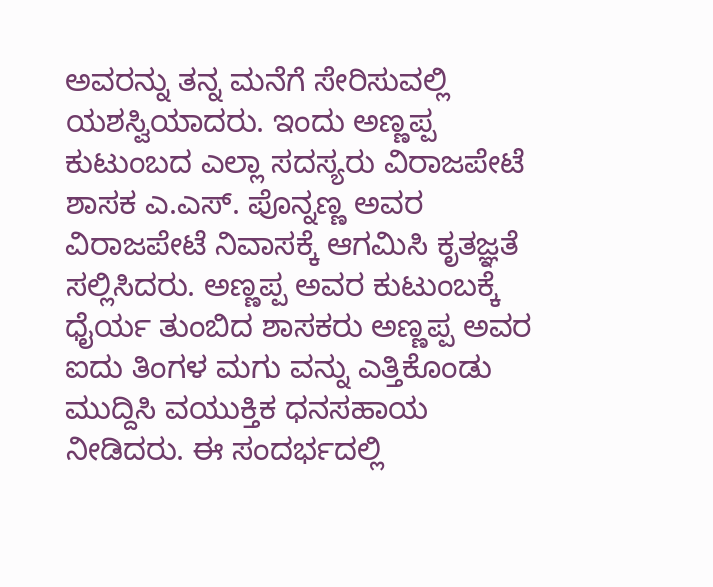ಅವರನ್ನು ತನ್ನ ಮನೆಗೆ ಸೇರಿಸುವಲ್ಲಿ ಯಶಸ್ವಿಯಾದರು. ಇಂದು ಅಣ್ಣಪ್ಪ ಕುಟುಂಬದ ಎಲ್ಲಾ ಸದಸ್ಯರು ವಿರಾಜಪೇಟೆ ಶಾಸಕ ಎ.ಎಸ್. ಪೊನ್ನಣ್ಣ ಅವರ ವಿರಾಜಪೇಟೆ ನಿವಾಸಕ್ಕೆ ಆಗಮಿಸಿ ಕೃತಜ್ಞತೆ ಸಲ್ಲಿಸಿದರು. ಅಣ್ಣಪ್ಪ ಅವರ ಕುಟುಂಬಕ್ಕೆ ಧೈರ್ಯ ತುಂಬಿದ ಶಾಸಕರು ಅಣ್ಣಪ್ಪ ಅವರ ಐದು ತಿಂಗಳ ಮಗು ವನ್ನು ಎತ್ತಿಕೊಂಡು ಮುದ್ದಿಸಿ ವಯುಕ್ತಿಕ ಧನಸಹಾಯ ನೀಡಿದರು. ಈ ಸಂದರ್ಭದಲ್ಲಿ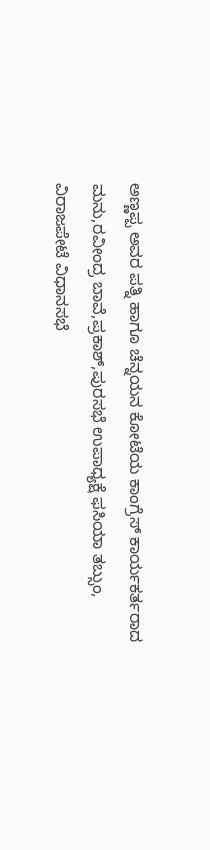ಅಣ್ಣಪ್ಪ ಅವರ ಪತ್ನಿ ಹಾಗೂ ಚೆನ್ನಯನ ಕೋಟೆಯ ಕಾಂಗ್ರೆಸ್ ಕಾರ್ಯಕರ್ತರಾದ ಮನು,ರವೀಂದ್ರ ಬಾವೆ,ಪ್ರಕಾಶ್,ಪುರಸಭೆ ಉಪಾಧ್ಯಕ್ಷೆ ಫಸಿಯಾ ತಬ್ಸುಂ, ವಿರಾಜಪೇಟೆ ವಿಧಾನಸಭೆ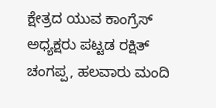ಕ್ಷೇತ್ರದ ಯುವ ಕಾಂಗ್ರೆಸ್ ಅಧ್ಯಕ್ಷರು ಪಟ್ಟಡ ರಕ್ಷಿತ್ ಚಂಗಪ್ಪ, ಹಲವಾರು ಮಂದಿ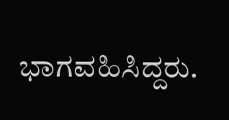ಭಾಗವಹಿಸಿದ್ದರು.